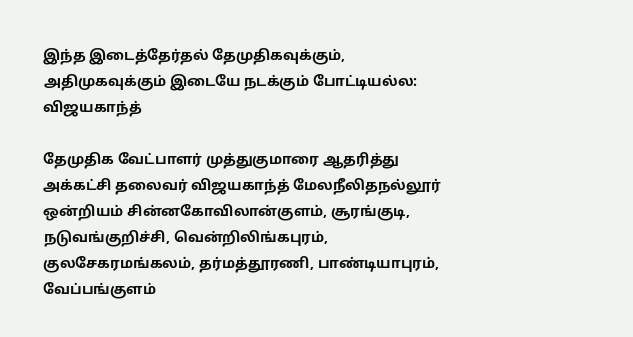இந்த இடைத்தேர்தல் தேமுதிகவுக்கும், அதிமுகவுக்கும் இடையே நடக்கும் போட்டியல்ல: விஜயகாந்த்

தேமுதிக வேட்பாளர் முத்துகுமாரை ஆதரித்து அக்கட்சி தலைவர் விஜயகாந்த் மேலநீலிதநல்லூர் ஒன்றியம் சின்னகோவிலான்குளம், சூரங்குடி, நடுவங்குறிச்சி, வென்றிலிங்கபுரம், குலசேகரமங்கலம், தர்மத்தூரணி, பாண்டியாபுரம், வேப்பங்குளம்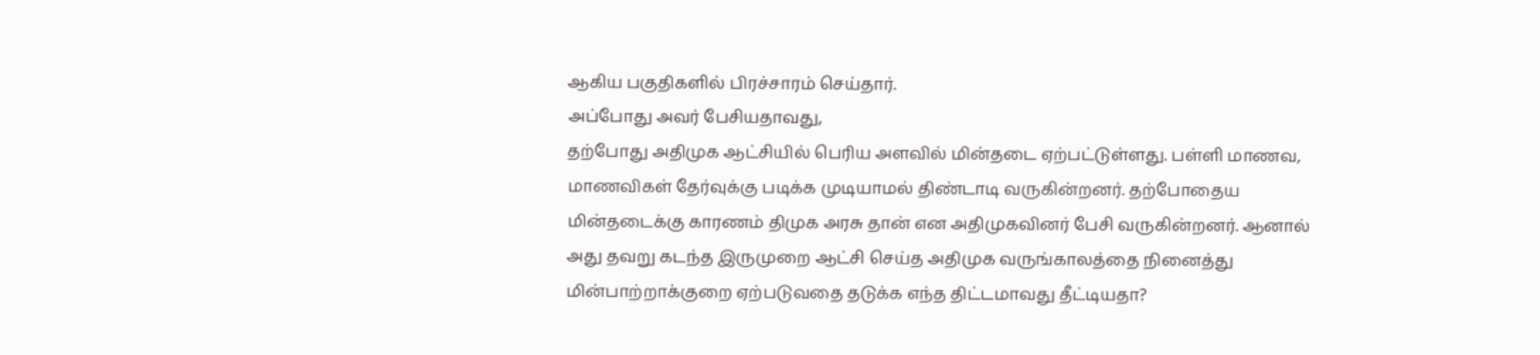ஆகிய பகுதிகளில் பிரச்சாரம் செய்தார்.
அப்போது அவர் பேசியதாவது,
தற்போது அதிமுக ஆட்சியில் பெரிய அளவில் மின்தடை ஏற்பட்டுள்ளது. பள்ளி மாணவ, மாணவிகள் தேர்வுக்கு படிக்க முடியாமல் திண்டாடி வருகின்றனர். தற்போதைய மின்தடைக்கு காரணம் திமுக அரசு தான் என அதிமுகவினர் பேசி வருகின்றனர். ஆனால் அது தவறு கடந்த இருமுறை ஆட்சி செய்த அதிமுக வருங்காலத்தை நினைத்து மின்பாற்றாக்குறை ஏற்படுவதை தடுக்க எந்த திட்டமாவது தீட்டியதா?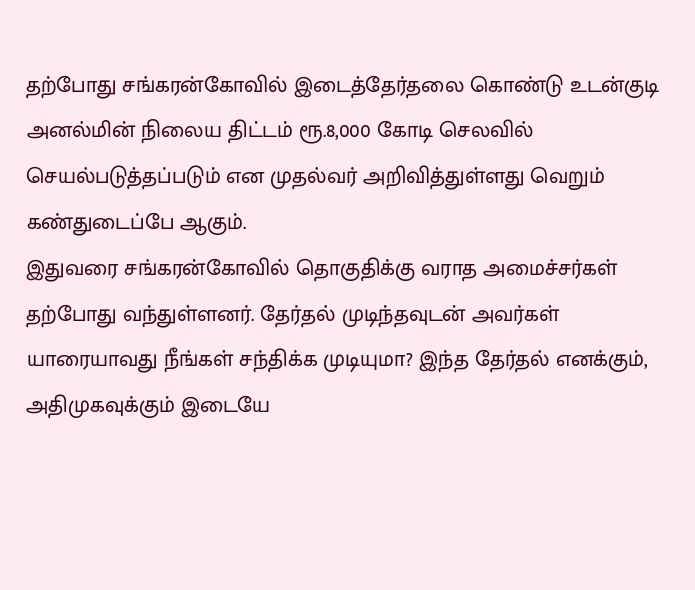தற்போது சங்கரன்கோவில் இடைத்தேர்தலை கொண்டு உடன்குடி அனல்மின் நிலைய திட்டம் ரூ.8,000 கோடி செலவில் செயல்படுத்தப்படும் என முதல்வர் அறிவித்துள்ளது வெறும் கண்துடைப்பே ஆகும்.
இதுவரை சங்கரன்கோவில் தொகுதிக்கு வராத அமைச்சர்கள் தற்போது வந்துள்ளனர். தேர்தல் முடிந்தவுடன் அவர்கள் யாரையாவது நீங்கள் சந்திக்க முடியுமா? இந்த தேர்தல் எனக்கும், அதிமுகவுக்கும் இடையே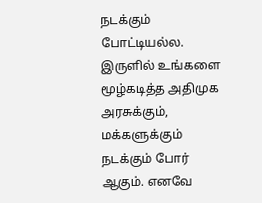நடக்கும் போட்டியல்ல. இருளில் உங்களை மூழ்கடித்த அதிமுக அரசுக்கும், மக்களுக்கும் நடக்கும் போர் ஆகும். எனவே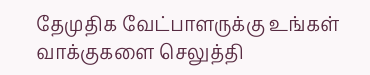தேமுதிக வேட்பாளருக்கு உங்கள் வாக்குகளை செலுத்தி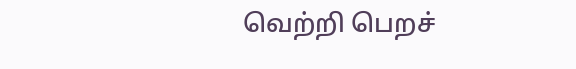வெற்றி பெறச்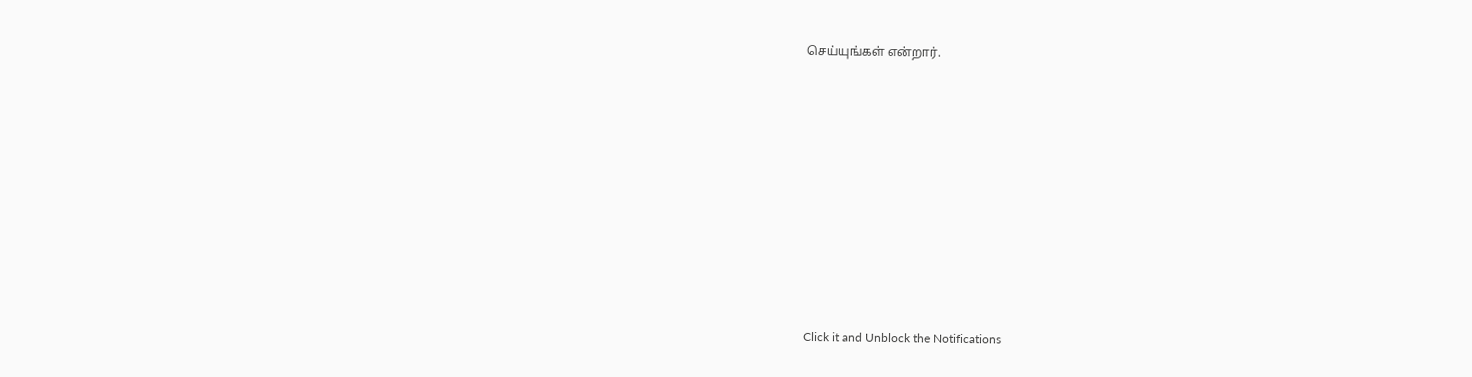செய்யுங்கள் என்றார்.












Click it and Unblock the Notifications